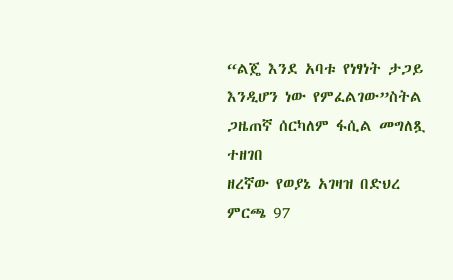“ልጄ እንደ አባቱ የነፃነት ታጋይ እንዲሆን ነው የምፈልገው”ስትል ጋዜጠኛ ሰርካለም ፋሲል መግለጿ ተዘገበ
ዘረኛው የወያኔ አገዛዝ በድህረ ምርጫ 97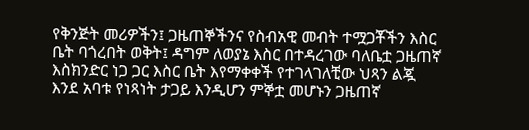የቅንጅት መሪዎችን፤ ጋዜጠኞችንና የስብአዊ መብት ተሟጋቾችን እስር ቤት ባጎረበት ወቅት፤ ዳግም ለወያኔ እስር በተዳረገው ባለቤቷ ጋዜጠኛ እስክንድር ነጋ ጋር እስር ቤት እየማቀቀች የተገላገለቺው ህጻን ልጇ እንደ አባቱ የነጻነት ታጋይ እንዲሆን ምኞቷ መሆኑን ጋዜጠኛ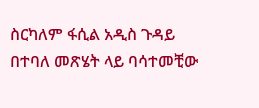ስርካለም ፋሲል አዲስ ጉዳይ በተባለ መጽሄት ላይ ባሳተመቺው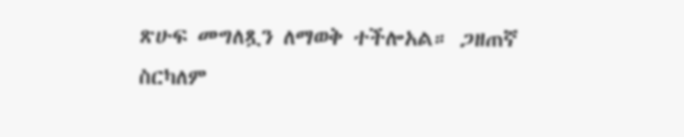ጽሁፍ መግለጿን ለማወቅ ተችሎአል። ጋዘጠኛ ስርካለም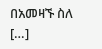በአመዛኙ ስለ […]